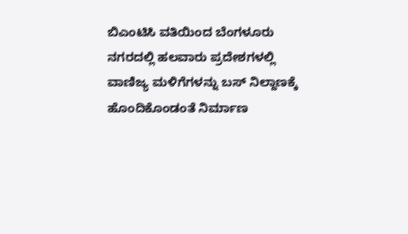ಬಿಎಂಟಿಸಿ ವತಿಯಿಂದ ಬೆಂಗಳೂರು ನಗರದಲ್ಲಿ ಹಲವಾರು ಪ್ರದೇಶಗಳಲ್ಲಿ ವಾಣಿಜ್ಯ ಮಳಿಗೆಗಳನ್ನು ಬಸ್ ನಿಲ್ದಾಣಕ್ಕೆ ಹೊಂದಿಕೊಂಡಂತೆ ನಿರ್ಮಾಣ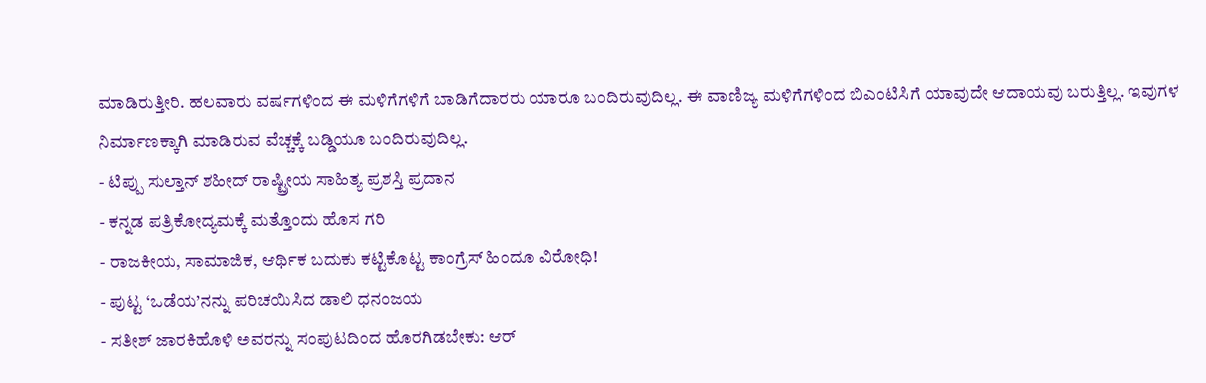ಮಾಡಿರುತ್ತೀರಿ. ಹಲವಾರು ವರ್ಷಗಳಿಂದ ಈ ಮಳಿಗೆಗಳಿಗೆ ಬಾಡಿಗೆದಾರರು ಯಾರೂ ಬಂದಿರುವುದಿಲ್ಲ. ಈ ವಾಣಿಜ್ಯ ಮಳಿಗೆಗಳಿಂದ ಬಿಎಂಟಿಸಿಗೆ ಯಾವುದೇ ಆದಾಯವು ಬರುತ್ತಿಲ್ಲ. ಇವುಗಳ ನಿರ್ಮಾಣಕ್ಕಾಗಿ ಮಾಡಿರುವ ವೆಚ್ಚಕ್ಕೆ ಬಡ್ಡಿಯೂ ಬಂದಿರುವುದಿಲ್ಲ.
- ಟಿಪ್ಪು ಸುಲ್ತಾನ್ ಶಹೀದ್ ರಾಷ್ಟ್ರೀಯ ಸಾಹಿತ್ಯ ಪ್ರಶಸ್ತಿ ಪ್ರದಾನ
- ಕನ್ನಡ ಪತ್ರಿಕೋದ್ಯಮಕ್ಕೆ ಮತ್ತೊಂದು ಹೊಸ ಗರಿ
- ರಾಜಕೀಯ, ಸಾಮಾಜಿಕ, ಆರ್ಥಿಕ ಬದುಕು ಕಟ್ಟಿಕೊಟ್ಟ ಕಾಂಗ್ರೆಸ್ ಹಿಂದೂ ವಿರೋಧಿ!
- ಪುಟ್ಟ ‘ಒಡೆಯ’ನನ್ನು ಪರಿಚಯಿಸಿದ ಡಾಲಿ ಧನಂಜಯ
- ಸತೀಶ್ ಜಾರಕಿಹೊಳಿ ಅವರನ್ನು ಸಂಪುಟದಿಂದ ಹೊರಗಿಡಬೇಕು: ಆರ್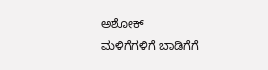ಅಶೋಕ್
ಮಳಿಗೆಗಳಿಗೆ ಬಾಡಿಗೆಗೆ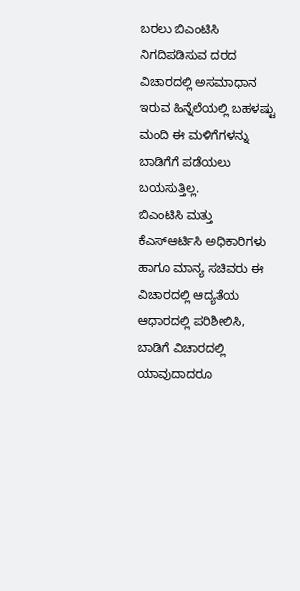ಬರಲು ಬಿಎಂಟಿಸಿ ನಿಗದಿಪಡಿಸುವ ದರದ ವಿಚಾರದಲ್ಲಿ ಅಸಮಾಧಾನ ಇರುವ ಹಿನ್ನೆಲೆಯಲ್ಲಿ ಬಹಳಷ್ಟು ಮಂದಿ ಈ ಮಳಿಗೆಗಳನ್ನು ಬಾಡಿಗೆಗೆ ಪಡೆಯಲು ಬಯಸುತ್ತಿಲ್ಲ.
ಬಿಎಂಟಿಸಿ ಮತ್ತು ಕೆಎಸ್ಆರ್ಟಿಸಿ ಅಧಿಕಾರಿಗಳು ಹಾಗೂ ಮಾನ್ಯ ಸಚಿವರು ಈ ವಿಚಾರದಲ್ಲಿ ಆದ್ಯತೆಯ ಆಧಾರದಲ್ಲಿ ಪರಿಶೀಲಿಸಿ, ಬಾಡಿಗೆ ವಿಚಾರದಲ್ಲಿ ಯಾವುದಾದರೂ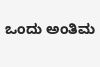ಒಂದು ಅಂತಿಮ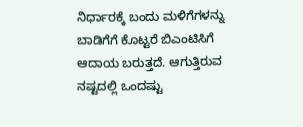ನಿರ್ಧಾರಕ್ಕೆ ಬಂದು ಮಳಿಗೆಗಳನ್ನು ಬಾಡಿಗೆಗೆ ಕೊಟ್ಟರೆ ಬಿಎಂಟಿಸಿಗೆ ಆದಾಯ ಬರುತ್ತದೆ. ಆಗುತ್ತಿರುವ ನಷ್ಟದಲ್ಲಿ ಒಂದಷ್ಟು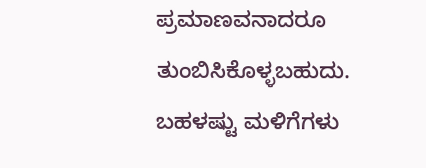ಪ್ರಮಾಣವನಾದರೂ ತುಂಬಿಸಿಕೊಳ್ಳಬಹುದು.
ಬಹಳಷ್ಟು ಮಳಿಗೆಗಳು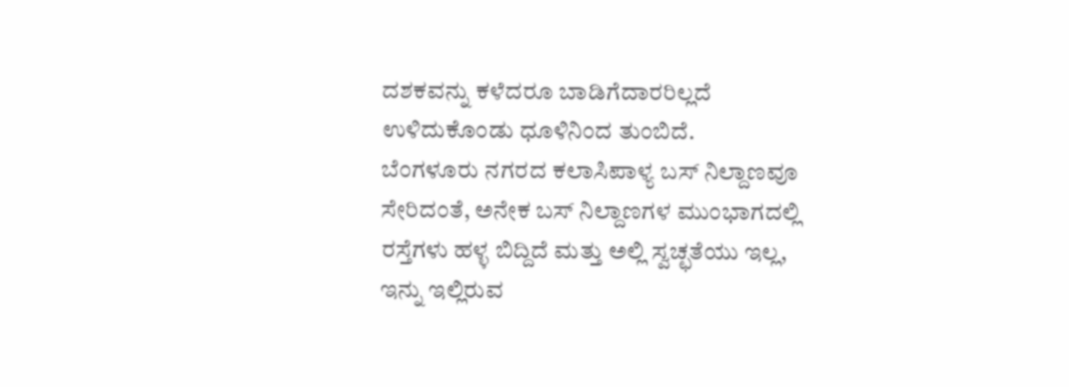ದಶಕವನ್ನು ಕಳೆದರೂ ಬಾಡಿಗೆದಾರರಿಲ್ಲದೆ ಉಳಿದುಕೊಂಡು ಧೂಳಿನಿಂದ ತುಂಬಿದೆ.
ಬೆಂಗಳೂರು ನಗರದ ಕಲಾಸಿಪಾಳ್ಯ ಬಸ್ ನಿಲ್ದಾಣವೂ ಸೇರಿದಂತೆ, ಅನೇಕ ಬಸ್ ನಿಲ್ದಾಣಗಳ ಮುಂಭಾಗದಲ್ಲಿ ರಸ್ತೆಗಳು ಹಳ್ಳ ಬಿದ್ದಿದೆ ಮತ್ತು ಅಲ್ಲಿ ಸ್ವಚ್ಛತೆಯು ಇಲ್ಲ, ಇನ್ನು ಇಲ್ಲಿರುವ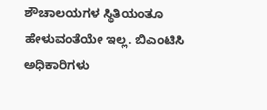ಶೌಚಾಲಯಗಳ ಸ್ಥಿತಿಯಂತೂ ಹೇಳುವಂತೆಯೇ ಇಲ್ಲ. ಬಿಎಂಟಿಸಿ ಅಧಿಕಾರಿಗಳು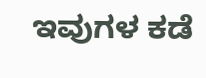ಇವುಗಳ ಕಡೆ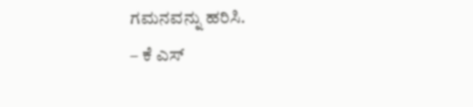ಗಮನವನ್ನು ಹರಿಸಿ.
– ಕೆ ಎಸ್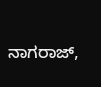ನಾಗರಾಜ್,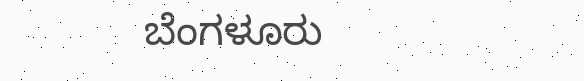ಬೆಂಗಳೂರು